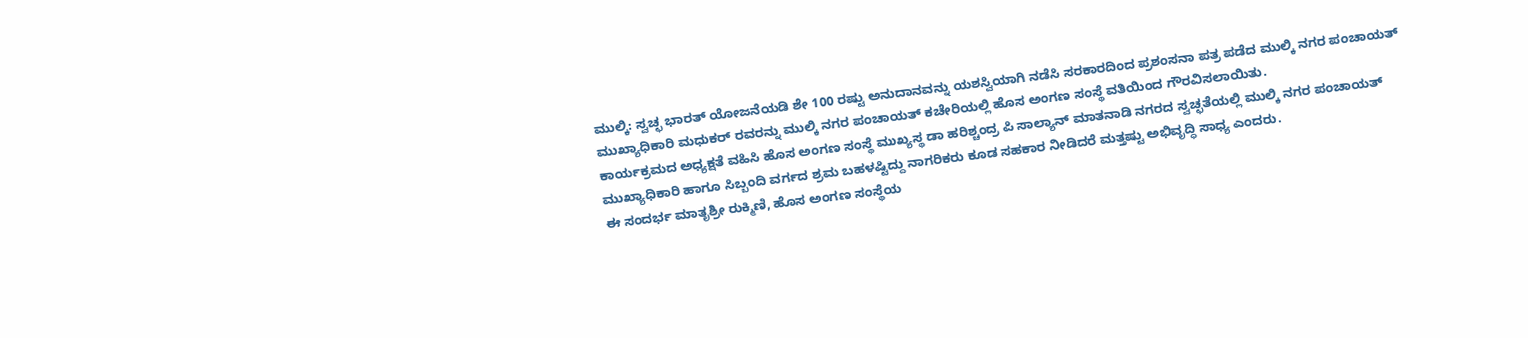ಮುಲ್ಕಿ: ಸ್ವಚ್ಛ ಭಾರತ್ ಯೋಜನೆಯಡಿ ಶೇ 100 ರಷ್ಟು ಅನುದಾನವನ್ನು ಯಶಸ್ವಿಯಾಗಿ ನಡೆಸಿ ಸರಕಾರದಿಂದ ಪ್ರಶಂಸನಾ ಪತ್ರ ಪಡೆದ ಮುಲ್ಕಿ ನಗರ ಪಂಚಾಯತ್ ಮುಖ್ಯಾಧಿಕಾರಿ ಮಧುಕರ್ ರವರನ್ನು ಮುಲ್ಕಿ ನಗರ ಪಂಚಾಯತ್ ಕಚೇರಿಯಲ್ಲಿ ಹೊಸ ಅಂಗಣ ಸಂಸ್ಥೆ ವತಿಯಿಂದ ಗೌರವಿಸಲಾಯಿತು.
ಕಾರ್ಯಕ್ರಮದ ಅಧ್ಯಕ್ಷತೆ ವಹಿಸಿ ಹೊಸ ಅಂಗಣ ಸಂಸ್ಥೆ ಮುಖ್ಯಸ್ಥ ಡಾ ಹರಿಶ್ಚಂದ್ರ ಪಿ ಸಾಲ್ಯಾನ್ ಮಾತನಾಡಿ ನಗರದ ಸ್ವಚ್ಛತೆಯಲ್ಲಿ ಮುಲ್ಕಿ ನಗರ ಪಂಚಾಯತ್ ಮುಖ್ಯಾಧಿಕಾರಿ ಹಾಗೂ ಸಿಬ್ಬಂದಿ ವರ್ಗದ ಶ್ರಮ ಬಹಳಷ್ಟಿದ್ದು ನಾಗರಿಕರು ಕೂಡ ಸಹಕಾರ ನೀಡಿದರೆ ಮತ್ತಷ್ಟು ಅಭಿವೃದ್ಧಿ ಸಾಧ್ಯ ಎಂದರು.
ಈ ಸಂದರ್ಭ ಮಾತೃಶ್ರೀ ರುಕ್ಮಿಣಿ, ಹೊಸ ಅಂಗಣ ಸಂಸ್ಥೆಯ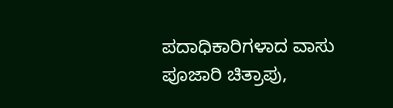ಪದಾಧಿಕಾರಿಗಳಾದ ವಾಸು ಪೂಜಾರಿ ಚಿತ್ರಾಪು,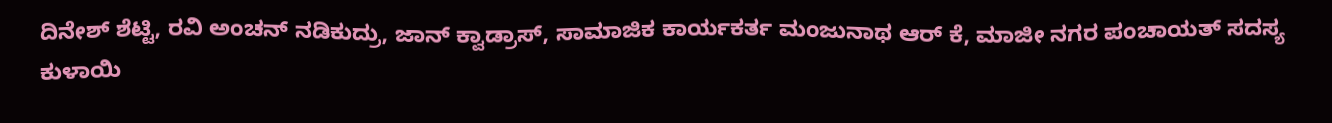ದಿನೇಶ್ ಶೆಟ್ಟಿ, ರವಿ ಅಂಚನ್ ನಡಿಕುದ್ರು, ಜಾನ್ ಕ್ವಾಡ್ರಾಸ್, ಸಾಮಾಜಿಕ ಕಾರ್ಯಕರ್ತ ಮಂಜುನಾಥ ಆರ್ ಕೆ, ಮಾಜೀ ನಗರ ಪಂಚಾಯತ್ ಸದಸ್ಯ ಕುಳಾಯಿ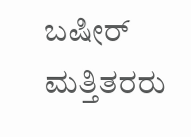ಬಷೀರ್ ಮತ್ತಿತರರು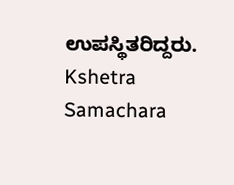ಉಪಸ್ಥಿತರಿದ್ದರು.
Kshetra Samachara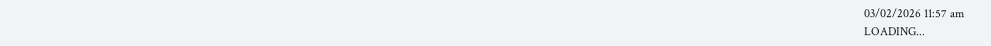03/02/2026 11:57 am
LOADING...